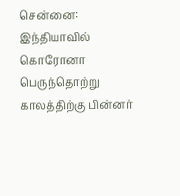சென்னை: இந்தியாவில் கொரோனா பெருந்தொற்று காலத்திற்கு பின்னர்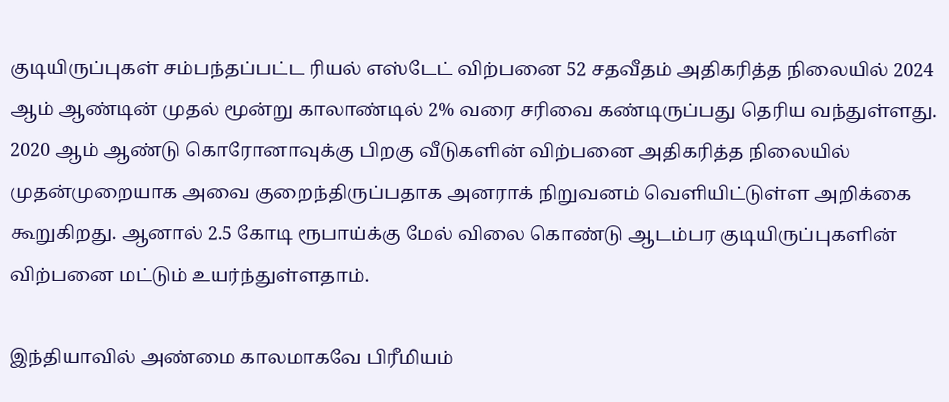குடியிருப்புகள் சம்பந்தப்பட்ட ரியல் எஸ்டேட் விற்பனை 52 சதவீதம் அதிகரித்த நிலையில் 2024 ஆம் ஆண்டின் முதல் மூன்று காலாண்டில் 2% வரை சரிவை கண்டிருப்பது தெரிய வந்துள்ளது.
2020 ஆம் ஆண்டு கொரோனாவுக்கு பிறகு வீடுகளின் விற்பனை அதிகரித்த நிலையில் முதன்முறையாக அவை குறைந்திருப்பதாக அனராக் நிறுவனம் வெளியிட்டுள்ள அறிக்கை கூறுகிறது. ஆனால் 2.5 கோடி ரூபாய்க்கு மேல் விலை கொண்டு ஆடம்பர குடியிருப்புகளின் விற்பனை மட்டும் உயர்ந்துள்ளதாம்.

இந்தியாவில் அண்மை காலமாகவே பிரீமியம்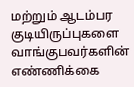மற்றும் ஆடம்பர குடியிருப்புகளை வாங்குபவர்களின் எண்ணிக்கை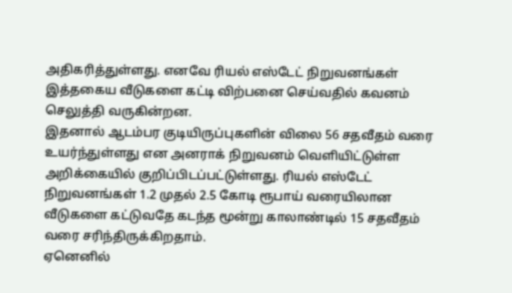அதிகரித்துள்ளது. எனவே ரியல் எஸ்டேட் நிறுவனங்கள் இத்தகைய வீடுகளை கட்டி விற்பனை செய்வதில் கவனம் செலுத்தி வருகின்றன.
இதனால் ஆடம்பர குடியிருப்புகளின் விலை 56 சதவீதம் வரை உயர்ந்துள்ளது என அனராக் நிறுவனம் வெளியிட்டுள்ள அறிக்கையில் குறிப்பிடப்பட்டுள்ளது. ரியல் எஸ்டேட் நிறுவனங்கள் 1.2 முதல் 2.5 கோடி ரூபாய் வரையிலான வீடுகளை கட்டுவதே கடந்த மூன்று காலாண்டில் 15 சதவீதம் வரை சரிந்திருக்கிறதாம்.
ஏனெனில்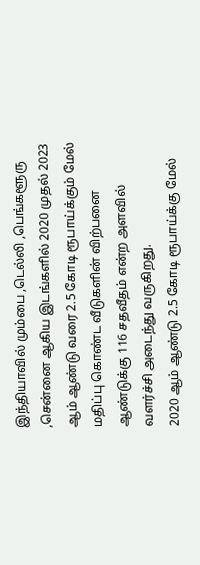இந்தியாவில் மும்பை ,டெல்லி ,பெங்களூரு ,சென்னை ஆகிய இடங்களில் 2020 முதல் 2023 ஆம் ஆண்டு வரை 2.5 கோடி ரூபாய்க்கும் மேல் மதிப்பு கொண்ட வீடுகளின் விற்பனை ஆண்டுக்கு 116 சதவீதம் என்ற அளவில் வளர்ச்சி அடைந்து வருகிறது.
2020 ஆம் ஆண்டு 2.5 கோடி ரூபாய்க்கு மேல்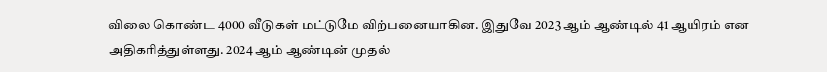விலை கொண்ட 4000 வீடுகள் மட்டுமே விற்பனையாகின. இதுவே 2023 ஆம் ஆண்டில் 41 ஆயிரம் என அதிகரித்துள்ளது. 2024 ஆம் ஆண்டின் முதல்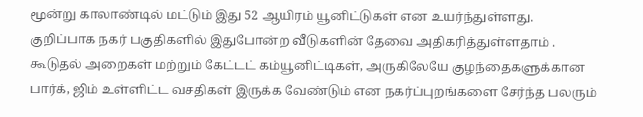மூன்று காலாண்டில் மட்டும் இது 52 ஆயிரம் யூனிட்டுகள் என உயர்ந்துள்ளது.
குறிப்பாக நகர் பகுதிகளில் இதுபோன்ற வீடுகளின் தேவை அதிகரித்துள்ளதாம் . கூடுதல் அறைகள் மற்றும் கேட்டட் கம்யூனிட்டிகள், அருகிலேயே குழந்தைகளுக்கான பார்க், ஜிம் உள்ளிட்ட வசதிகள் இருக்க வேண்டும் என நகர்ப்புறங்களை சேர்ந்த பலரும்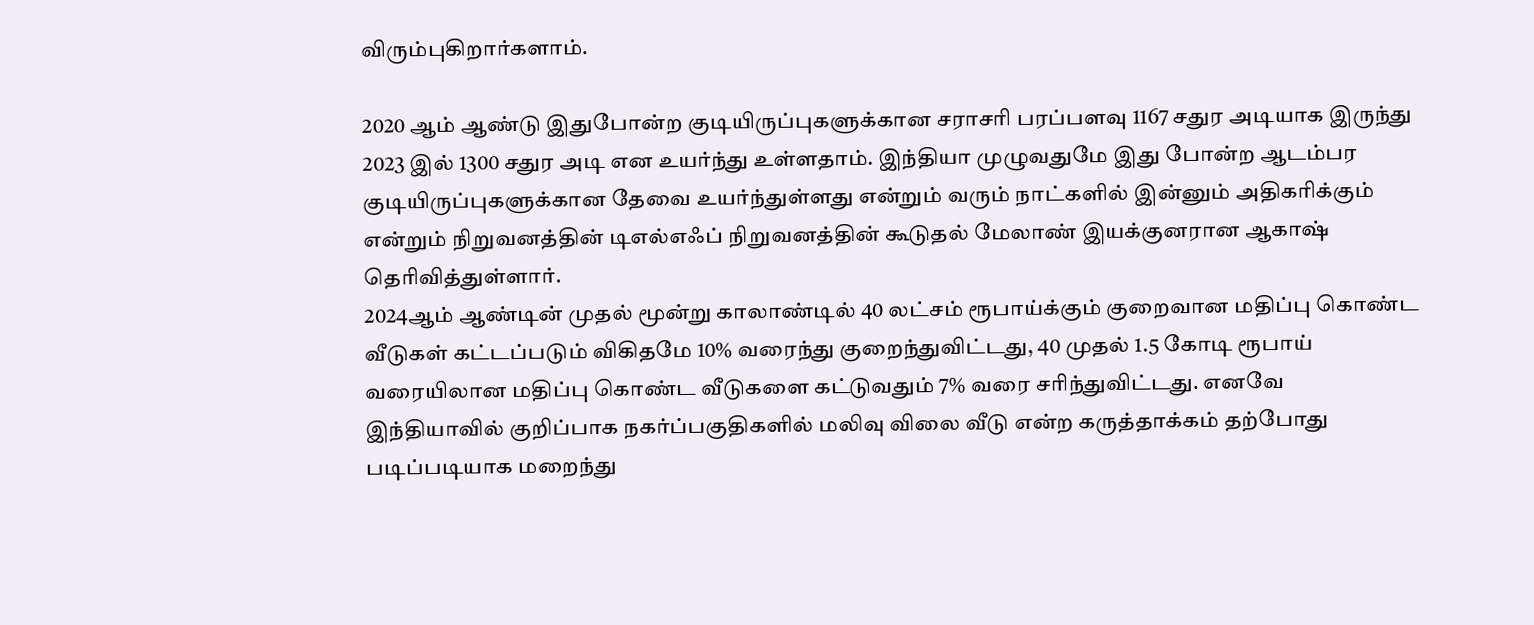விரும்புகிறார்களாம்.

2020 ஆம் ஆண்டு இதுபோன்ற குடியிருப்புகளுக்கான சராசரி பரப்பளவு 1167 சதுர அடியாக இருந்து 2023 இல் 1300 சதுர அடி என உயர்ந்து உள்ளதாம். இந்தியா முழுவதுமே இது போன்ற ஆடம்பர குடியிருப்புகளுக்கான தேவை உயர்ந்துள்ளது என்றும் வரும் நாட்களில் இன்னும் அதிகரிக்கும் என்றும் நிறுவனத்தின் டிஎல்எஃப் நிறுவனத்தின் கூடுதல் மேலாண் இயக்குனரான ஆகாஷ் தெரிவித்துள்ளார்.
2024ஆம் ஆண்டின் முதல் மூன்று காலாண்டில் 40 லட்சம் ரூபாய்க்கும் குறைவான மதிப்பு கொண்ட வீடுகள் கட்டப்படும் விகிதமே 10% வரைந்து குறைந்துவிட்டது, 40 முதல் 1.5 கோடி ரூபாய் வரையிலான மதிப்பு கொண்ட வீடுகளை கட்டுவதும் 7% வரை சரிந்துவிட்டது. எனவே இந்தியாவில் குறிப்பாக நகர்ப்பகுதிகளில் மலிவு விலை வீடு என்ற கருத்தாக்கம் தற்போது படிப்படியாக மறைந்து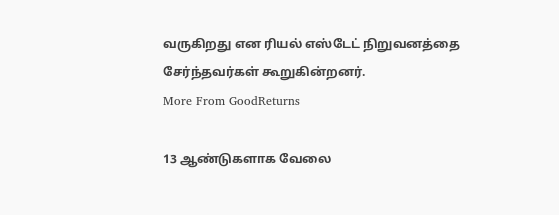வருகிறது என ரியல் எஸ்டேட் நிறுவனத்தை சேர்ந்தவர்கள் கூறுகின்றனர்.
More From GoodReturns

13 ஆண்டுகளாக வேலை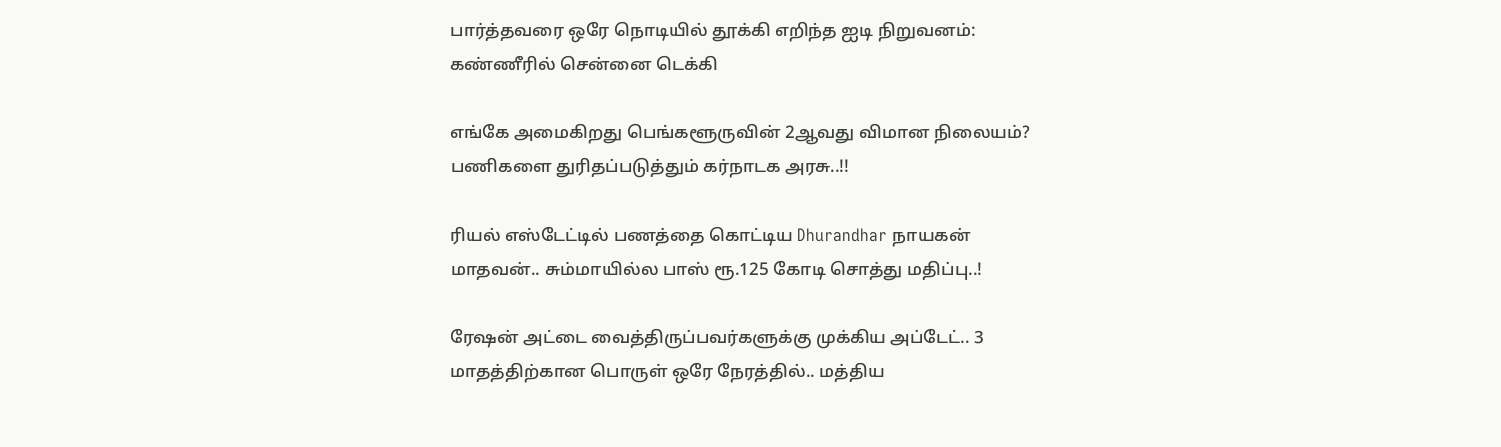பார்த்தவரை ஒரே நொடியில் தூக்கி எறிந்த ஐடி நிறுவனம்: கண்ணீரில் சென்னை டெக்கி

எங்கே அமைகிறது பெங்களூருவின் 2ஆவது விமான நிலையம்? பணிகளை துரிதப்படுத்தும் கர்நாடக அரசு..!!

ரியல் எஸ்டேட்டில் பணத்தை கொட்டிய Dhurandhar நாயகன் மாதவன்.. சும்மாயில்ல பாஸ் ரூ.125 கோடி சொத்து மதிப்பு..!

ரேஷன் அட்டை வைத்திருப்பவர்களுக்கு முக்கிய அப்டேட்.. 3 மாதத்திற்கான பொருள் ஒரே நேரத்தில்.. மத்திய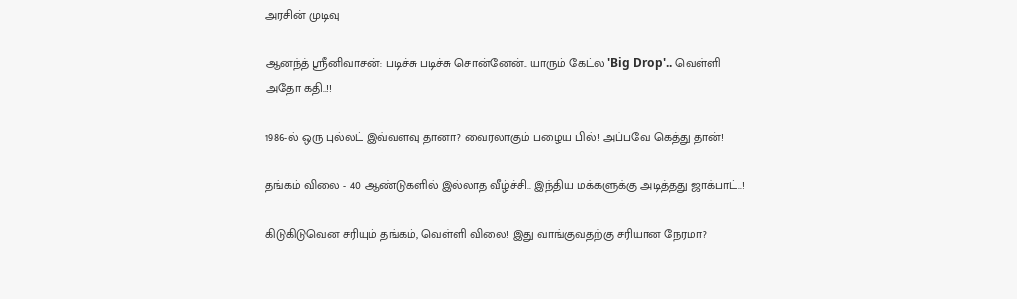அரசின் முடிவு

ஆனந்த் ஸ்ரீனிவாசன்: படிச்சு படிச்சு சொன்னேன்.. யாரும் கேட்ல 'Big Drop'.. வெள்ளி அதோ கதி..!!

1986-ல் ஒரு புல்லட் இவ்வளவு தானா? வைரலாகும் பழைய பில்! அப்பவே கெத்து தான்!

தங்கம் விலை - 40 ஆண்டுகளில் இல்லாத வீழ்ச்சி.. இந்திய மக்களுக்கு அடித்தது ஜாக்பாட்..!

கிடுகிடுவென சரியும் தங்கம், வெள்ளி விலை! இது வாங்குவதற்கு சரியான நேரமா?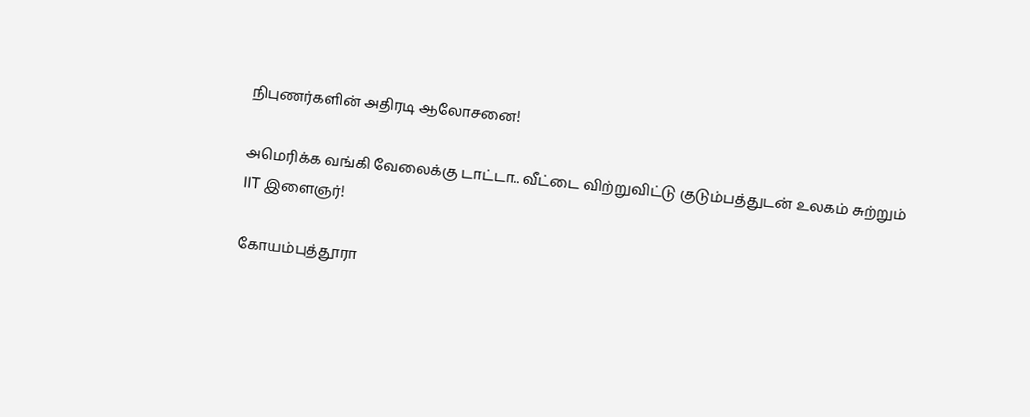நிபுணர்களின் அதிரடி ஆலோசனை!

அமெரிக்க வங்கி வேலைக்கு டாட்டா.. வீட்டை விற்றுவிட்டு குடும்பத்துடன் உலகம் சுற்றும் IIT இளைஞர்!

கோயம்புத்தூரா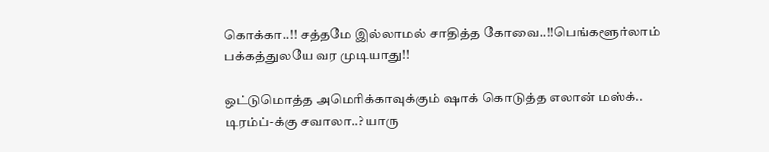கொக்கா..!! சத்தமே இல்லாமல் சாதித்த கோவை..!!பெங்களூர்லாம் பக்கத்துலயே வர முடியாது!!

ஒட்டுமொத்த அமெரிக்காவுக்கும் ஷாக் கொடுத்த எலான் மஸ்க்.. டிரம்ப்-க்கு சவாலா..? யாரு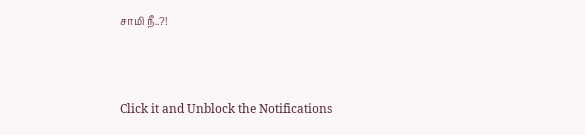சாமி நீ..?!



Click it and Unblock the Notifications